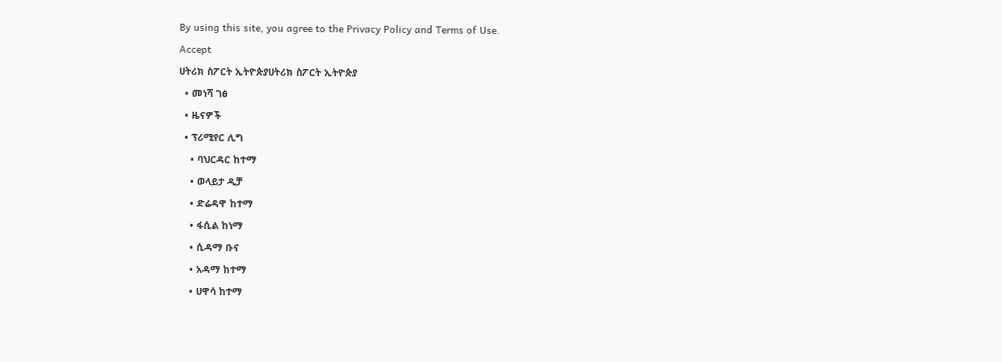By using this site, you agree to the Privacy Policy and Terms of Use.
Accept
ሀትሪክ ስፖርት ኢትዮጵያሀትሪክ ስፖርት ኢትዮጵያ
  • መነሻ ገፅ
  • ዜናዎች
  • ፕሪሚየር ሊግ
    • ባህርዳር ከተማ
    • ወላይታ ዲቻ
    • ድሬዳዋ ከተማ
    • ፋሲል ከነማ
    • ሲዳማ ቡና
    • አዳማ ከተማ
    • ሀዋሳ ከተማ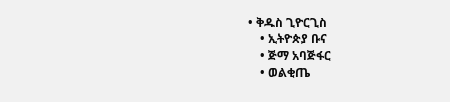• ቅዱስ ጊዮርጊስ
    • ኢትዮጵያ ቡና
    • ጅማ አባጅፋር
    • ወልቂጤ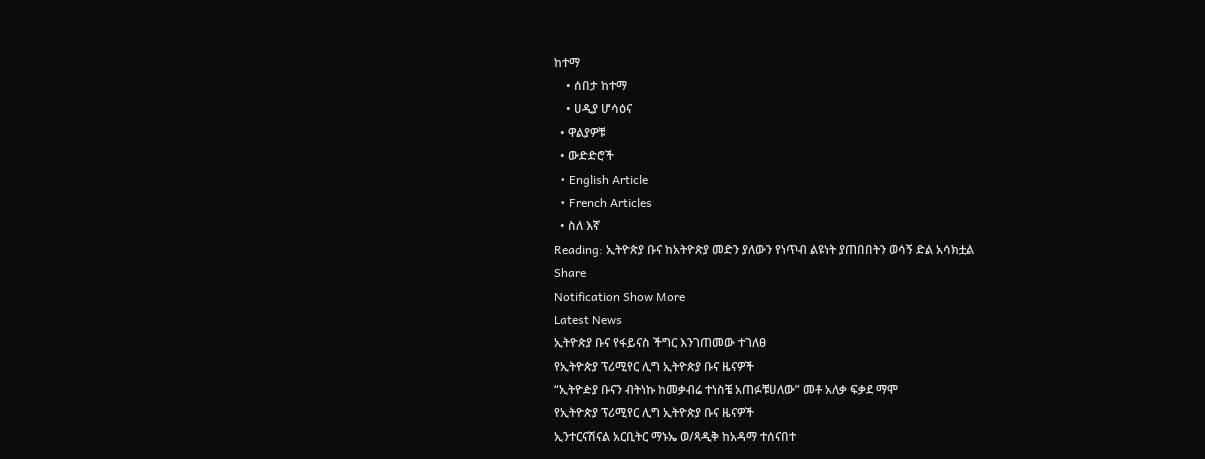ከተማ
    • ሰበታ ከተማ
    • ሀዲያ ሆሳዕና
  • ዋልያዎቹ
  • ውድድሮች
  • English Article
  • French Articles
  • ስለ እኛ
Reading: ኢትዮጵያ ቡና ከአትዮጵያ መድን ያለውን የነጥብ ልዩነት ያጠበበትን ወሳኝ ድል አሳክቷል
Share
Notification Show More
Latest News
ኢትዮጵያ ቡና የፋይናስ ችግር እንገጠመው ተገለፀ
የኢትዮጵያ ፕሪሚየር ሊግ ኢትዮጵያ ቡና ዜናዎች
“ኢትዮዽያ ቡናን ብትነኩ ከመቃብሬ ተነስቼ አጠፉቹሀለው” መቶ አለቃ ፍቃደ ማሞ
የኢትዮጵያ ፕሪሚየር ሊግ ኢትዮጵያ ቡና ዜናዎች
ኢንተርናሽናል አርቢትር ማኑኤ ወ/ጻዲቅ ከአዳማ ተሰናበተ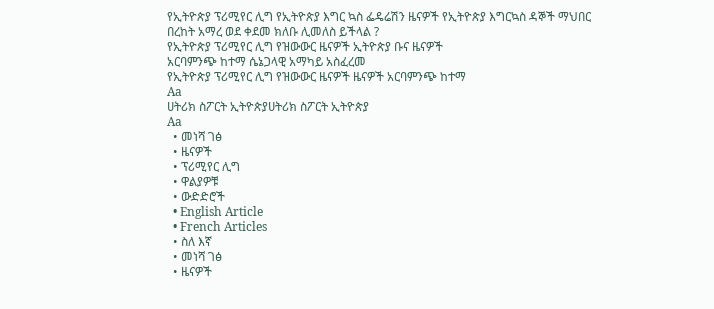የኢትዮጵያ ፕሪሚየር ሊግ የኢትዮጵያ እግር ኳስ ፌዴሬሽን ዜናዎች የኢትዮጵያ እግርኳስ ዳኞች ማህበር
በረከት አማረ ወደ ቀደመ ክለቡ ሊመለስ ይችላል ?
የኢትዮጵያ ፕሪሚየር ሊግ የዝውውር ዜናዎች ኢትዮጵያ ቡና ዜናዎች
አርባምንጭ ከተማ ሴኔጋላዊ አማካይ አስፈረመ
የኢትዮጵያ ፕሪሚየር ሊግ የዝውውር ዜናዎች ዜናዎች አርባምንጭ ከተማ
Aa
ሀትሪክ ስፖርት ኢትዮጵያሀትሪክ ስፖርት ኢትዮጵያ
Aa
  • መነሻ ገፅ
  • ዜናዎች
  • ፕሪሚየር ሊግ
  • ዋልያዎቹ
  • ውድድሮች
  • English Article
  • French Articles
  • ስለ እኛ
  • መነሻ ገፅ
  • ዜናዎች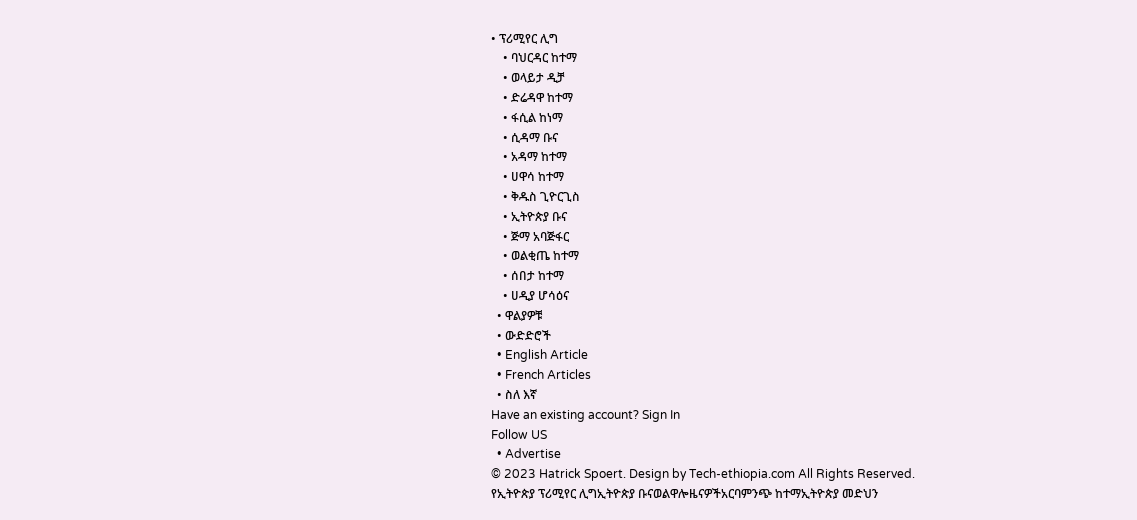• ፕሪሚየር ሊግ
    • ባህርዳር ከተማ
    • ወላይታ ዲቻ
    • ድሬዳዋ ከተማ
    • ፋሲል ከነማ
    • ሲዳማ ቡና
    • አዳማ ከተማ
    • ሀዋሳ ከተማ
    • ቅዱስ ጊዮርጊስ
    • ኢትዮጵያ ቡና
    • ጅማ አባጅፋር
    • ወልቂጤ ከተማ
    • ሰበታ ከተማ
    • ሀዲያ ሆሳዕና
  • ዋልያዎቹ
  • ውድድሮች
  • English Article
  • French Articles
  • ስለ እኛ
Have an existing account? Sign In
Follow US
  • Advertise
© 2023 Hatrick Spoert. Design by Tech-ethiopia.com All Rights Reserved.
የኢትዮጵያ ፕሪሚየር ሊግኢትዮጵያ ቡናወልዋሎዜናዎችአርባምንጭ ከተማኢትዮጵያ መድህን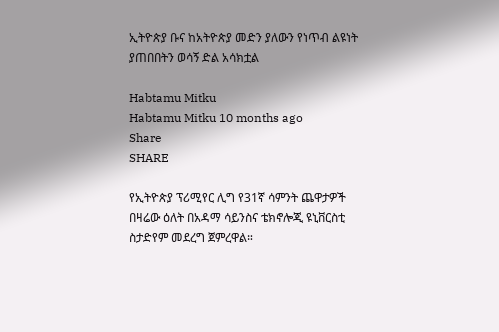ኢትዮጵያ ቡና ከአትዮጵያ መድን ያለውን የነጥብ ልዩነት ያጠበበትን ወሳኝ ድል አሳክቷል

Habtamu Mitku
Habtamu Mitku 10 months ago
Share
SHARE

የኢትዮጵያ ፕሪሚየር ሊግ የ31ኛ ሳምንት ጨዋታዎች በዛሬው ዕለት በአዳማ ሳይንስና ቴክኖሎጂ ዩኒቨርስቲ ስታድየም መደረግ ጀምረዋል።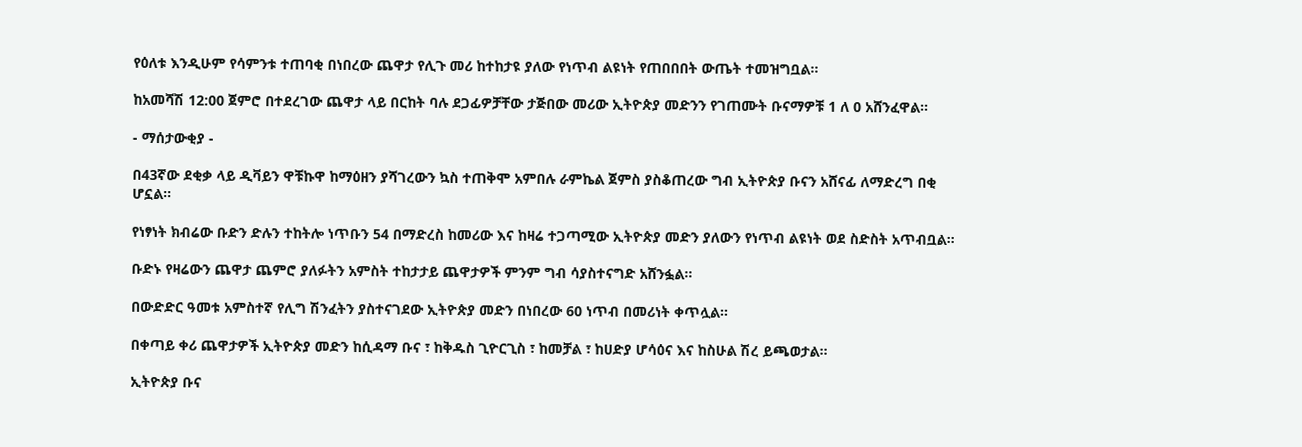የዕለቱ እንዲሁም የሳምንቱ ተጠባቂ በነበረው ጨዋታ የሊጉ መሪ ከተከታዩ ያለው የነጥብ ልዩነት የጠበበበት ውጤት ተመዝግቧል።

ከአመሻሽ 12:00 ጀምሮ በተደረገው ጨዋታ ላይ በርከት ባሉ ደጋፊዎቻቸው ታጅበው መሪው ኢትዮጵያ መድንን የገጠሙት ቡናማዎቹ 1 ለ 0 አሸንፈዋል።

- ማሰታውቂያ -

በ43ኛው ደቂቃ ላይ ዲቫይን ዋቹኩዋ ከማዕዘን ያሻገረውን ኳስ ተጠቅሞ አምበሉ ራምኬል ጀምስ ያስቆጠረው ግብ ኢትዮጵያ ቡናን አሸናፊ ለማድረግ በቂ ሆኗል።

የነፃነት ክብሬው ቡድን ድሉን ተከትሎ ነጥቡን 54 በማድረስ ከመሪው እና ከዛሬ ተጋጣሚው ኢትዮጵያ መድን ያለውን የነጥብ ልዩነት ወደ ስድስት አጥብቧል።

ቡድኑ የዛሬውን ጨዋታ ጨምሮ ያለፉትን አምስት ተከታታይ ጨዋታዎች ምንም ግብ ሳያስተናግድ አሸንፏል።

በውድድር ዓመቱ አምስተኛ የሊግ ሽንፈትን ያስተናገደው ኢትዮጵያ መድን በነበረው 60 ነጥብ በመሪነት ቀጥሏል።

በቀጣይ ቀሪ ጨዋታዎች ኢትዮጵያ መድን ከሲዳማ ቡና ፣ ከቅዱስ ጊዮርጊስ ፣ ከመቻል ፣ ከሀድያ ሆሳዕና እና ከስሁል ሽረ ይጫወታል።

ኢትዮጵያ ቡና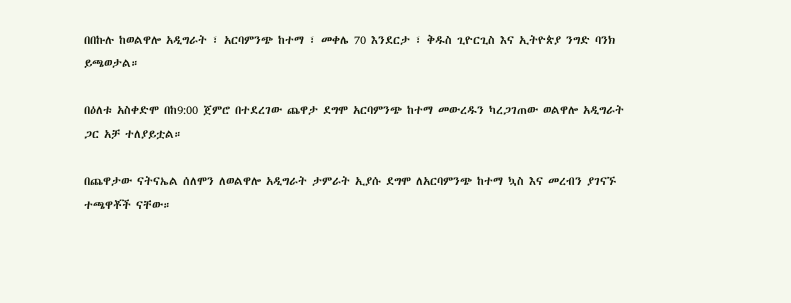በበኩሉ ከወልዋሎ አዲግራት ፣ አርባምንጭ ከተማ ፣ መቀሌ 70 እንደርታ ፣ ቅዱስ ጊዮርጊስ እና ኢትዮጵያ ንግድ ባንክ ይጫወታል።

በዕለቱ አስቀድሞ በከ9:00 ጀምሮ በተደረገው ጨዋታ ደግሞ አርባምንጭ ከተማ መውረዱን ካረጋገጠው ወልዋሎ አዲግራት ጋር አቻ ተለያይቷል።

በጨዋታው ናትናኤል ሰለሞን ለወልዋሎ አዲግራት ታምራት ኢያሱ ደግሞ ለአርባምንጭ ከተማ ኳስ እና መረብን ያገናኙ ተጫዋቾች ናቸው።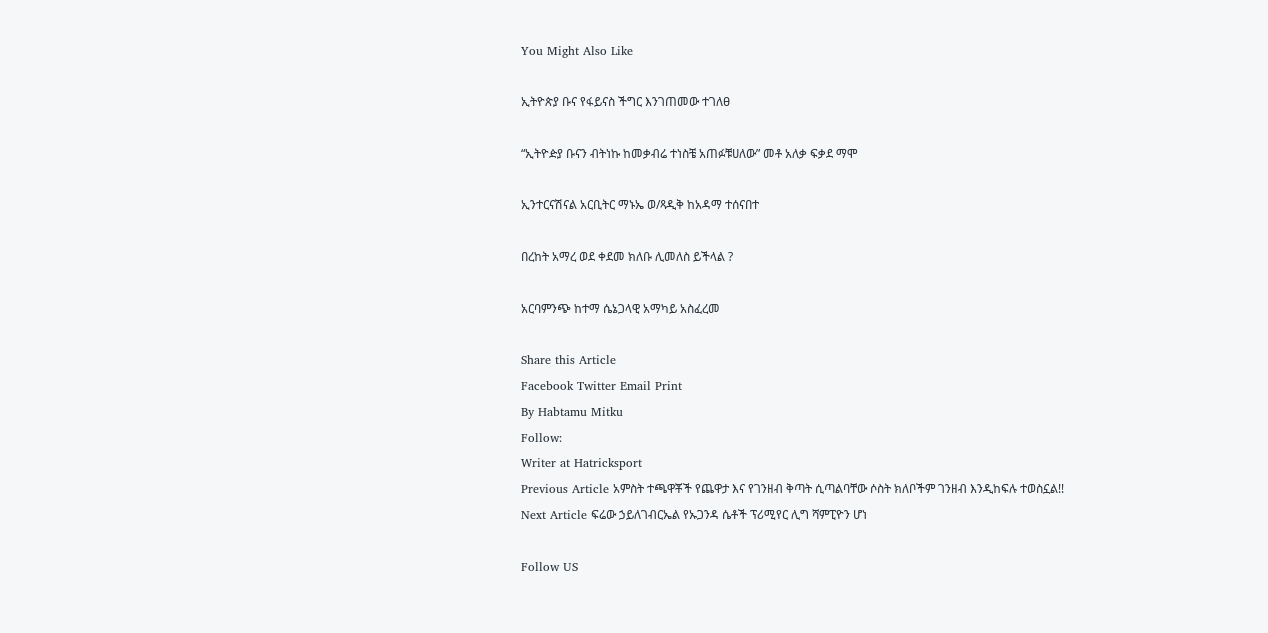You Might Also Like

ኢትዮጵያ ቡና የፋይናስ ችግር እንገጠመው ተገለፀ

“ኢትዮዽያ ቡናን ብትነኩ ከመቃብሬ ተነስቼ አጠፉቹሀለው” መቶ አለቃ ፍቃደ ማሞ

ኢንተርናሽናል አርቢትር ማኑኤ ወ/ጻዲቅ ከአዳማ ተሰናበተ

በረከት አማረ ወደ ቀደመ ክለቡ ሊመለስ ይችላል ?

አርባምንጭ ከተማ ሴኔጋላዊ አማካይ አስፈረመ

Share this Article
Facebook Twitter Email Print
By Habtamu Mitku
Follow:
Writer at Hatricksport
Previous Article አምስት ተጫዋቾች የጨዋታ እና የገንዘብ ቅጣት ሲጣልባቸው ሶስት ክለቦችም ገንዘብ እንዲከፍሉ ተወስኗል!!
Next Article ፍሬው ኃይለገብርኤል የኡጋንዳ ሴቶች ፕሪሚየር ሊግ ሻምፒዮን ሆነ

Follow US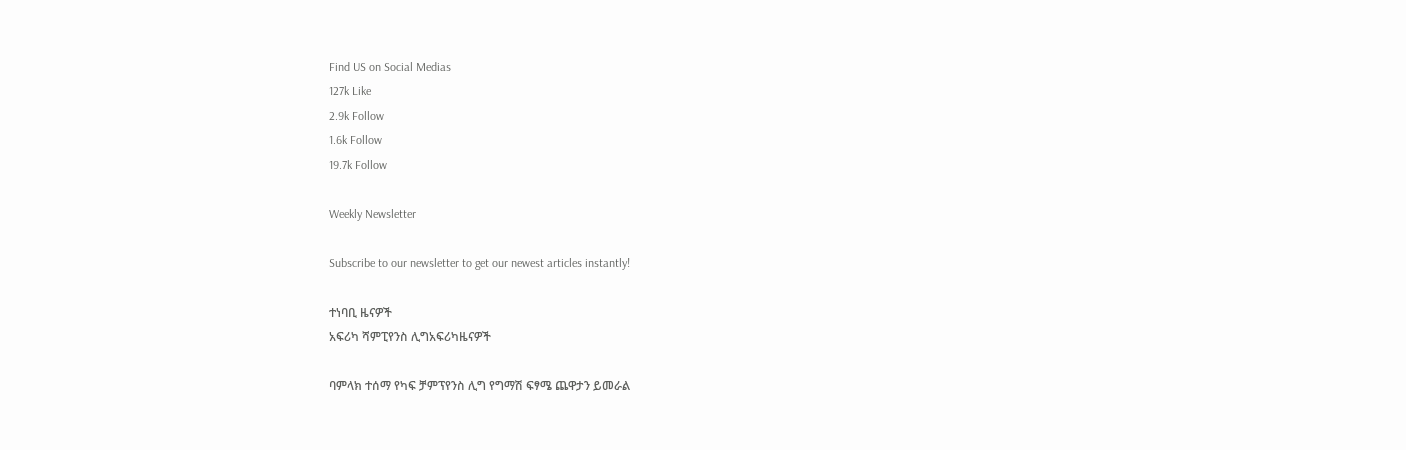Find US on Social Medias
127k Like
2.9k Follow
1.6k Follow
19.7k Follow

Weekly Newsletter

Subscribe to our newsletter to get our newest articles instantly!

ተነባቢ ዜናዎች
አፍሪካ ሻምፒየንስ ሊግአፍሪካዜናዎች

ባምላክ ተሰማ የካፍ ቻምፕየንስ ሊግ የግማሽ ፍፃሜ ጨዋታን ይመራል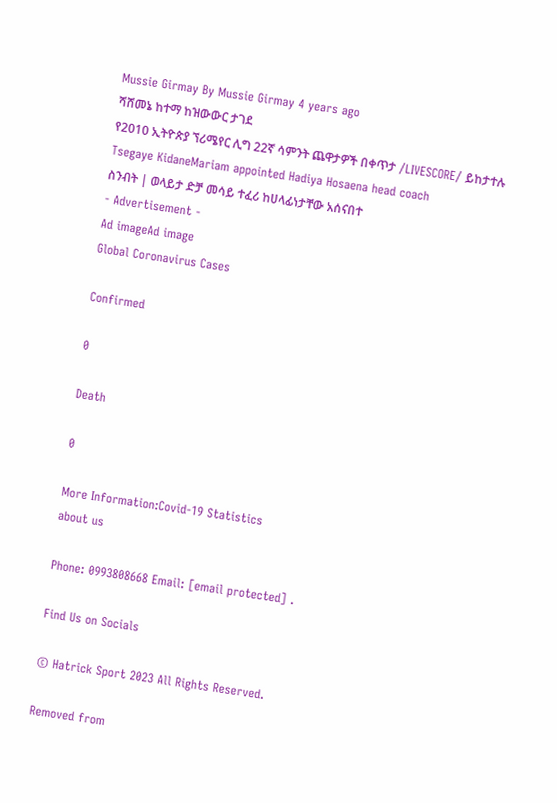Mussie Girmay By Mussie Girmay 4 years ago
ሻሸመኔ ከተማ ከዝውውር ታገደ
የ2010 ኢትዮጵያ ኘሪሜየር ሊግ 22ኛ ሳምንት ጨዋታዎች በቀጥታ /LIVESCORE/ ይከታተሉ
Tsegaye KidaneMariam appointed Hadiya Hosaena head coach
ስንብት | ወላይታ ድቻ መሳይ ተፈሪ ከሀላፊነታቸው አሰናበተ
- Advertisement -
Ad imageAd image
Global Coronavirus Cases

Confirmed

0

Death

0

More Information:Covid-19 Statistics
about us

Phone: 0993808668 Email: [email protected] .

Find Us on Socials

© Hatrick Sport 2023 All Rights Reserved.

Removed from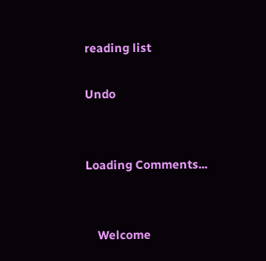reading list

Undo


Loading Comments...


    Welcome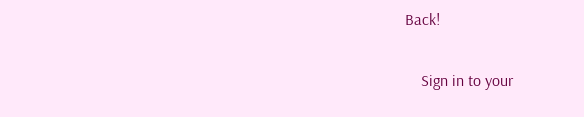Back!

    Sign in to your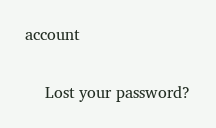account

    Lost your password?